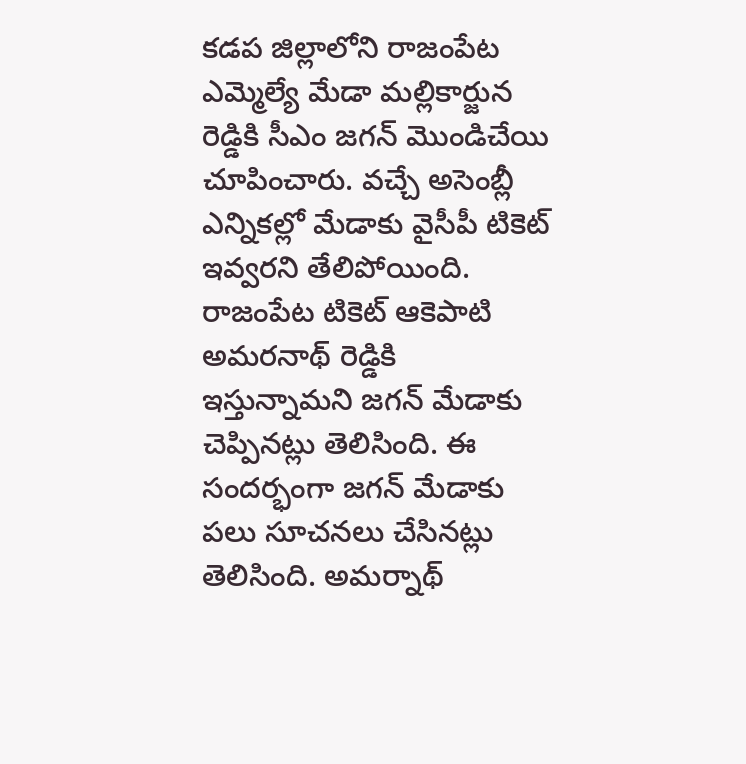కడప జిల్లాలోని రాజంపేట ఎమ్మెల్యే మేడా మల్లికార్జున రెడ్డికి సీఎం జగన్ మొండిచేయి చూపించారు. వచ్చే అసెంబ్లీ ఎన్నికల్లో మేడాకు వైసీపీ టికెట్ ఇవ్వరని తేలిపోయింది. రాజంపేట టికెట్ ఆకెపాటి అమరనాథ్ రెడ్డికి ఇస్తున్నామని జగన్ మేడాకు చెప్పినట్లు తెలిసింది. ఈ సందర్భంగా జగన్ మేడాకు పలు సూచనలు చేసినట్లు తెలిసింది. అమర్నాథ్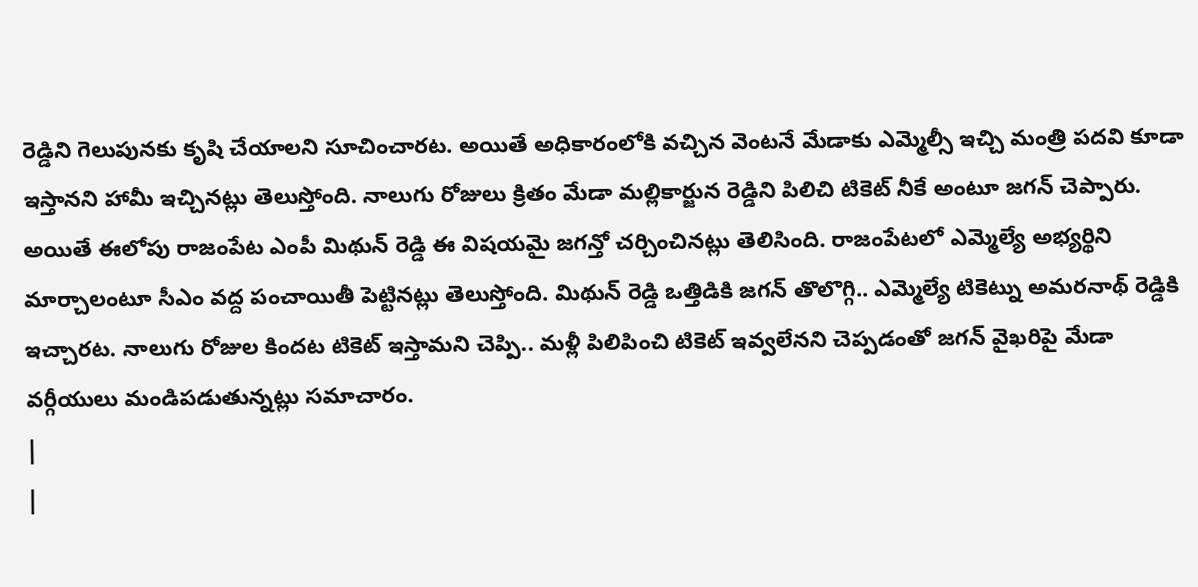రెడ్డిని గెలుపునకు కృషి చేయాలని సూచించారట. అయితే అధికారంలోకి వచ్చిన వెంటనే మేడాకు ఎమ్మెల్సీ ఇచ్చి మంత్రి పదవి కూడా ఇస్తానని హామీ ఇచ్చినట్లు తెలుస్తోంది. నాలుగు రోజులు క్రితం మేడా మల్లికార్జున రెడ్డిని పిలిచి టికెట్ నీకే అంటూ జగన్ చెప్పారు. అయితే ఈలోపు రాజంపేట ఎంపీ మిథున్ రెడ్డి ఈ విషయమై జగన్తో చర్చించినట్లు తెలిసింది. రాజంపేటలో ఎమ్మెల్యే అభ్యర్థిని మార్చాలంటూ సీఎం వద్ద పంచాయితీ పెట్టినట్లు తెలుస్తోంది. మిథున్ రెడ్డి ఒత్తిడికి జగన్ తొలొగ్గి.. ఎమ్మెల్యే టికెట్ను అమరనాథ్ రెడ్డికి ఇచ్చారట. నాలుగు రోజుల కిందట టికెట్ ఇస్తామని చెప్పి.. మళ్లీ పిలిపించి టికెట్ ఇవ్వలేనని చెప్పడంతో జగన్ వైఖరిపై మేడా వర్గీయులు మండిపడుతున్నట్లు సమాచారం.
|
|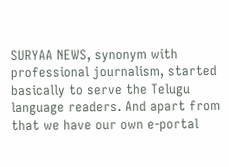SURYAA NEWS, synonym with professional journalism, started basically to serve the Telugu language readers. And apart from that we have our own e-portal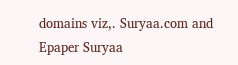domains viz,. Suryaa.com and Epaper Suryaa